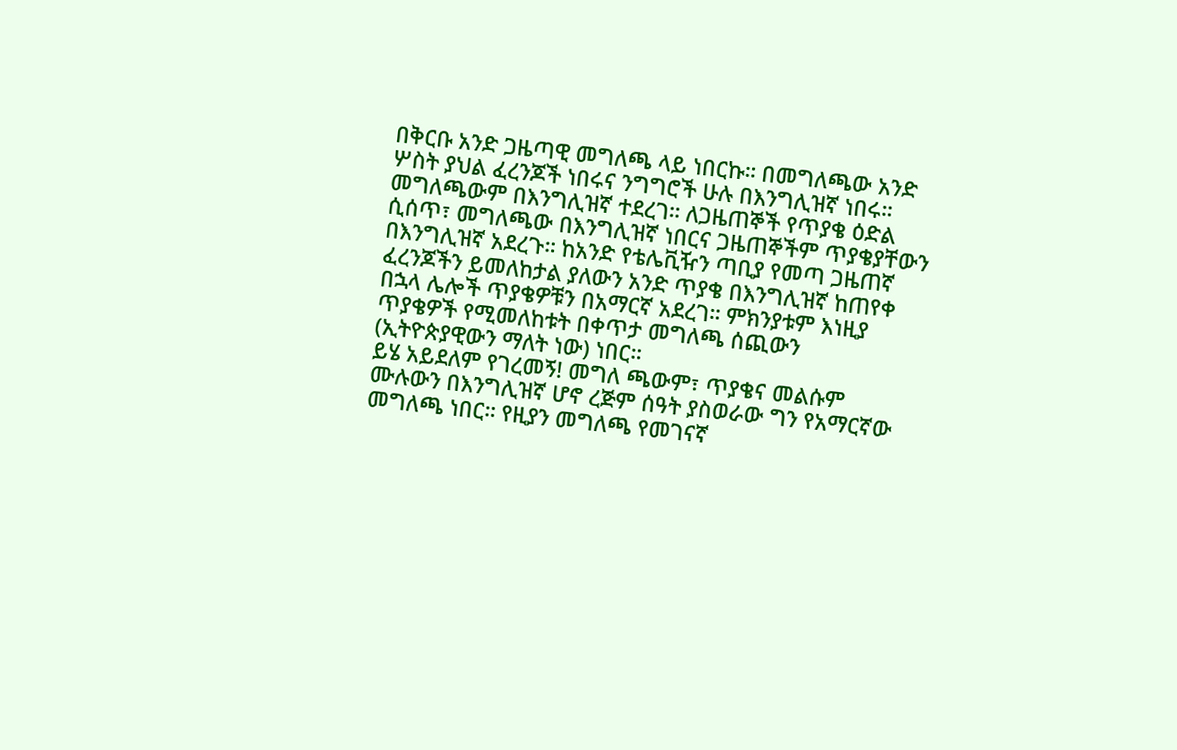በቅርቡ አንድ ጋዜጣዊ መግለጫ ላይ ነበርኩ። በመግለጫው አንድ ሦስት ያህል ፈረንጆች ነበሩና ንግግሮች ሁሉ በእንግሊዝኛ ነበሩ። መግለጫውም በእንግሊዝኛ ተደረገ። ለጋዜጠኞች የጥያቄ ዕድል ሲሰጥ፣ መግለጫው በእንግሊዝኛ ነበርና ጋዜጠኞችም ጥያቄያቸውን በእንግሊዝኛ አደረጉ። ከአንድ የቴሌቪዥን ጣቢያ የመጣ ጋዜጠኛ ፈረንጆችን ይመለከታል ያለውን አንድ ጥያቄ በእንግሊዝኛ ከጠየቀ በኋላ ሌሎች ጥያቄዎቹን በአማርኛ አደረገ። ምክንያቱም እነዚያ ጥያቄዎች የሚመለከቱት በቀጥታ መግለጫ ሰጪውን (ኢትዮጵያዊውን ማለት ነው) ነበር።
ይሄ አይደለም የገረመኝ! መግለ ጫውም፣ ጥያቄና መልሱም ሙሉውን በእንግሊዝኛ ሆኖ ረጅም ሰዓት ያስወራው ግን የአማርኛው መግለጫ ነበር። የዚያን መግለጫ የመገናኛ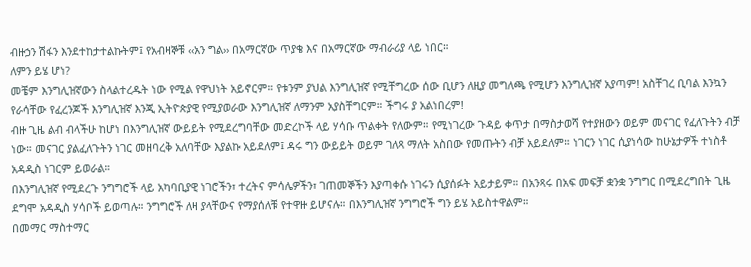ብዙኃን ሽፋን እንደተከታተልኩትም፤ የአብዛኞቹ ‹‹አን ግል›› በአማርኛው ጥያቄ እና በአማርኛው ማብራሪያ ላይ ነበር።
ለምን ይሄ ሆነ?
መቼም እንግሊዝኛውን ስላልተረዱት ነው የሚል የዋህነት አይኖርም። የቱንም ያህል እንግሊዝኛ የሚቸግረው ሰው ቢሆን ለዚያ መግለጫ የሚሆን እንግሊዝኛ አያጣም! አስቸገረ ቢባል እንኳን የራሳቸው የፈረንጆች እንግሊዝኛ እንጂ ኢትዮጵያዊ የሚያወራው እንግሊዝኛ ለማንም አያስቸግርም። ችግሩ ያ አልነበረም!
ብዙ ጊዜ ልብ ብላችሁ ከሆነ በእንግሊዝኛ ውይይት የሚደረግባቸው መድረኮች ላይ ሃሳቡ ጥልቀት የለውም። የሚነገረው ጉዳይ ቀጥታ በማስታወሻ የተያዘውን ወይም መናገር የፈለጉትን ብቻ ነው። መናገር ያልፈለጉትን ነገር መዘባረቅ አለባቸው እያልኩ አይደለም፤ ዳሩ ግን ውይይት ወይም ገለጻ ማለት አስበው የመጡትን ብቻ አይደለም። ነገርን ነገር ሲያነሳው ከሁኔታዎች ተነስቶ አዳዲስ ነገርም ይወራል።
በእንግሊዝኛ የሚደረጉ ንግግሮች ላይ አካባቢያዊ ነገሮችን፣ ተረትና ምሳሌዎችን፣ ገጠመኞችን እያጣቀሱ ነገሩን ሲያሰፉት አይታይም። በአንጻሩ በአፍ መፍቻ ቋንቋ ንግግር በሚደረግበት ጊዜ ደግሞ አዳዲስ ሃሳቦች ይወጣሉ። ንግግሮች ለዛ ያላቸውና የማያሰለቹ የተዋዙ ይሆናሉ። በእንግሊዝኛ ንግግሮች ግን ይሄ አይስተዋልም።
በመማር ማስተማር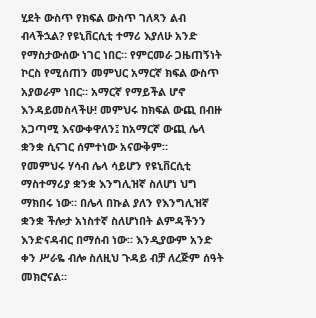ሂደት ውስጥ የክፍል ውስጥ ገለጻን ልብ ብላችኋል? የዩኒቨርሲቲ ተማሪ እያለሁ አንድ የማስታውሰው ነገር ነበር። የምርመራ ጋዜጠኝነት ኮርስ የሚሰጠን መምህር አማርኛ ክፍል ውስጥ አያወራም ነበር። አማርኛ የማይችል ሆኖ እንዳይመስላችሁ! መምህሩ ከክፍል ውጪ በብዙ አጋጣሚ እናውቀዋለን፤ ከአማርኛ ውጪ ሌላ ቋንቋ ሲናገር ሰምተነው አናውቅም።
የመምህሩ ሃሳብ ሌላ ሳይሆን የዩኒቨርሲቲ ማስተማሪያ ቋንቋ እንግሊዝኛ ስለሆነ ህግ ማክበሩ ነው። በሌላ በኩል ያለን የእንግሊዝኛ ቋንቋ ችሎታ አነስተኛ ስለሆነበት ልምዳችንን እንድናዳብር በማሰብ ነው። እንዲያውም አንድ ቀን ሥራዬ ብሎ ስለዚህ ጉዳይ ብቻ ለረጅም ሰዓት መክሮናል።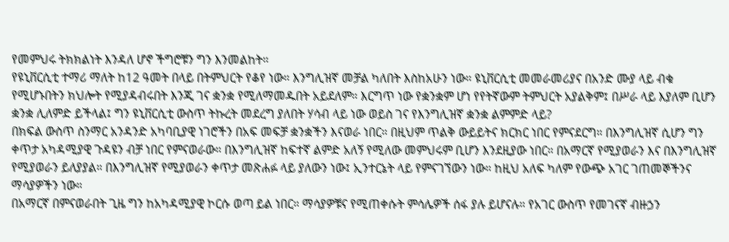የመምህሩ ትክክልነት እንዳለ ሆኖ ችግሮቹን ግን እንመልከት።
የዩኒቨርሲቲ ተማሪ ማለት ከ12 ዓመት በላይ በትምህርት የቆየ ነው። እንግሊዝኛ መቻል ካለበት እስከአሁን ነው። ዩኒቨርሲቲ መመራመሪያና በአንድ ሙያ ላይ ብቁ የሚሆኑበትን ክህሎት የሚያዳብሩበት እንጂ ገና ቋንቋ የሚለማመዱበት አይደለም። እርግጥ ነው የቋንቋም ሆነ የየትኛውም ትምህርት አያልቅም፤ በሥራ ላይ እያለም ቢሆን ቋንቋ ሊለምድ ይችላል፤ ግን ዩኒቨርሲቲ ውስጥ ትኩረት መደረግ ያለበት ሃሳብ ላይ ነው ወይስ ገና የእንግሊዝኛ ቋንቋ ልምምድ ላይ?
በክፍል ውስጥ ስንማር አንዳንድ አካባቢያዊ ነገሮችን በአፍ መፍቻ ቋንቋችን እናወራ ነበር። በዚህም ጥልቅ ውይይትና ክርክር ነበር የምናደርግ። በእንግሊዝኛ ሲሆን ግን ቀጥታ አካዳሚያዊ ጉዳዩን ብቻ ነበር የምናወራው። በእንግሊዝኛ ከፍተኛ ልምድ አለኝ የሚለው መምህሩም ቢሆን እንደዚያው ነበር። በአማርኛ የሚያወራን እና በእንግሊዝኛ የሚያወራን ይለያያል። በእንግሊዝኛ የሚያወራን ቀጥታ መጽሐፉ ላይ ያለውን ነው፤ ኢንተርኔት ላይ የምናገኘውን ነው። ከዚህ አለፍ ካለም የውጭ አገር ገጠመኞችንና ማሳያዎችን ነው።
በአማርኛ በምናወራበት ጊዜ ግን ከአካዳሚያዊ ኮርሱ ወጣ ይል ነበር። ማሳያዎቹና የሚጠቀሱት ምሳሌዎች ሰፋ ያሉ ይሆናሉ። የአገር ውስጥ የመገናኛ ብዙኃን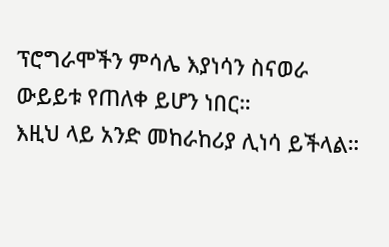ፕሮግራሞችን ምሳሌ እያነሳን ስናወራ ውይይቱ የጠለቀ ይሆን ነበር።
እዚህ ላይ አንድ መከራከሪያ ሊነሳ ይችላል።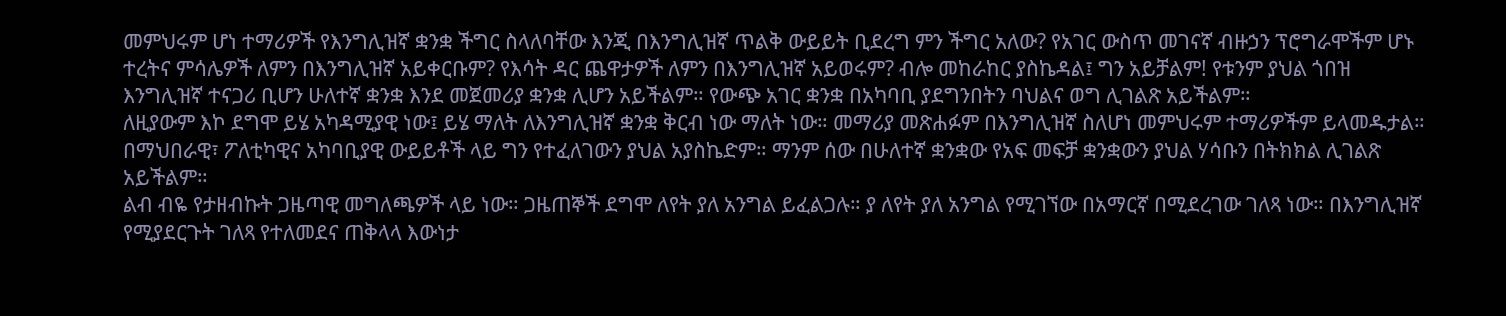መምህሩም ሆነ ተማሪዎች የእንግሊዝኛ ቋንቋ ችግር ስላለባቸው እንጂ በእንግሊዝኛ ጥልቅ ውይይት ቢደረግ ምን ችግር አለው? የአገር ውስጥ መገናኛ ብዙኃን ፕሮግራሞችም ሆኑ ተረትና ምሳሌዎች ለምን በእንግሊዝኛ አይቀርቡም? የእሳት ዳር ጨዋታዎች ለምን በእንግሊዝኛ አይወሩም? ብሎ መከራከር ያስኬዳል፤ ግን አይቻልም! የቱንም ያህል ጎበዝ እንግሊዝኛ ተናጋሪ ቢሆን ሁለተኛ ቋንቋ እንደ መጀመሪያ ቋንቋ ሊሆን አይችልም። የውጭ አገር ቋንቋ በአካባቢ ያደግንበትን ባህልና ወግ ሊገልጽ አይችልም።
ለዚያውም እኮ ደግሞ ይሄ አካዳሚያዊ ነው፤ ይሄ ማለት ለእንግሊዝኛ ቋንቋ ቅርብ ነው ማለት ነው። መማሪያ መጽሐፉም በእንግሊዝኛ ስለሆነ መምህሩም ተማሪዎችም ይላመዱታል።
በማህበራዊ፣ ፖለቲካዊና አካባቢያዊ ውይይቶች ላይ ግን የተፈለገውን ያህል አያስኬድም። ማንም ሰው በሁለተኛ ቋንቋው የአፍ መፍቻ ቋንቋውን ያህል ሃሳቡን በትክክል ሊገልጽ አይችልም።
ልብ ብዬ የታዘብኩት ጋዜጣዊ መግለጫዎች ላይ ነው። ጋዜጠኞች ደግሞ ለየት ያለ አንግል ይፈልጋሉ። ያ ለየት ያለ አንግል የሚገኘው በአማርኛ በሚደረገው ገለጻ ነው። በእንግሊዝኛ የሚያደርጉት ገለጻ የተለመደና ጠቅላላ እውነታ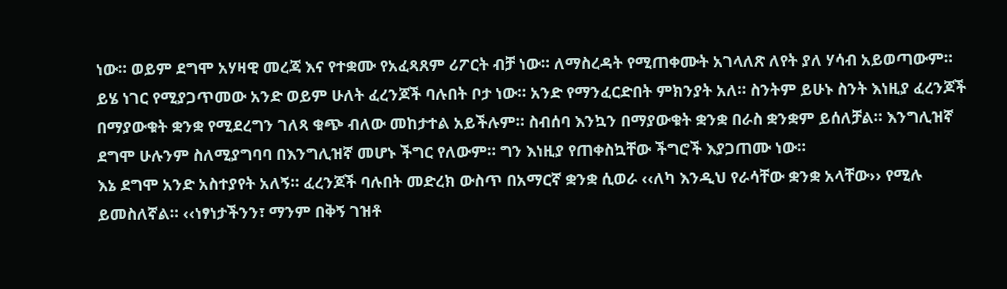ነው። ወይም ደግሞ አሃዛዊ መረጃ እና የተቋሙ የአፈጻጸም ሪፖርት ብቻ ነው። ለማስረዳት የሚጠቀሙት አገላለጽ ለየት ያለ ሃሳብ አይወጣውም።
ይሄ ነገር የሚያጋጥመው አንድ ወይም ሁለት ፈረንጆች ባሉበት ቦታ ነው። አንድ የማንፈርድበት ምክንያት አለ። ስንትም ይሁኑ ስንት እነዚያ ፈረንጆች በማያውቁት ቋንቋ የሚደረግን ገለጻ ቁጭ ብለው መከታተል አይችሉም። ስብሰባ እንኳን በማያውቁት ቋንቋ በራስ ቋንቋም ይሰለቻል። እንግሊዝኛ ደግሞ ሁሉንም ስለሚያግባባ በእንግሊዝኛ መሆኑ ችግር የለውም። ግን እነዚያ የጠቀስኳቸው ችግሮች እያጋጠሙ ነው።
እኔ ደግሞ አንድ አስተያየት አለኝ። ፈረንጆች ባሉበት መድረክ ውስጥ በአማርኛ ቋንቋ ሲወራ ‹‹ለካ እንዲህ የራሳቸው ቋንቋ አላቸው›› የሚሉ ይመስለኛል። ‹‹ነፃነታችንን፣ ማንም በቅኝ ገዝቶ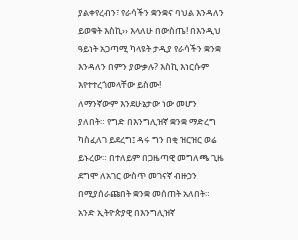ያልቀየረብን፣ የራሳችን ቋንቋና ባህል እንዳለን ይወቁት እስኪ›› እላለሁ በውስጤ! በእንዲህ ዓይነት አጋጣሚ ካላዩት ታዲያ የራሳችን ቋንቋ እንዳለን በምን ያውቃሉ? እስኪ እነርሱም እየተተረጎመላቸው ይስሙ!
ለማንኛውም እንደሁኔታው ነው መሆን ያለበት። የግድ በእንግሊዝኛ ቋንቋ ማድረግ ካስፈለገ ይደረግ፤ ዳሩ ግን በቂ ዝርዝር ወሬ ይኑረው። በተለይም በጋዜጣዊ መግለጫ ጊዜ ደግሞ ለአገር ውስጥ መገናኛ ብዙኃን በሚያሰራጩበት ቋንቋ መሰጠት አለበት። አንድ ኢትዮጵያዊ በእንግሊዝኛ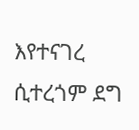እየተናገረ ሲተረጎም ደግ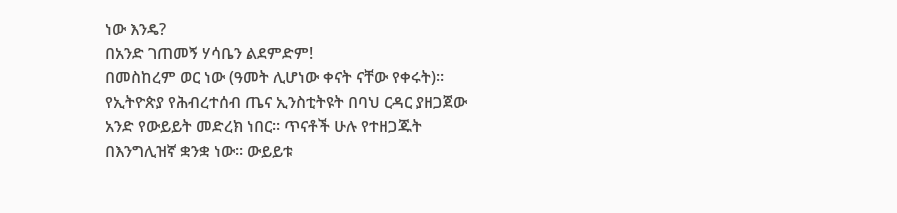ነው እንዴ?
በአንድ ገጠመኝ ሃሳቤን ልደምድም!
በመስከረም ወር ነው (ዓመት ሊሆነው ቀናት ናቸው የቀሩት)። የኢትዮጵያ የሕብረተሰብ ጤና ኢንስቲትዩት በባህ ርዳር ያዘጋጀው አንድ የውይይት መድረክ ነበር። ጥናቶች ሁሉ የተዘጋጁት በእንግሊዝኛ ቋንቋ ነው። ውይይቱ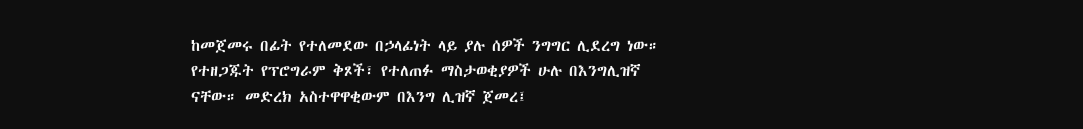ከመጀመሩ በፊት የተለመደው በኃላፊነት ላይ ያሉ ሰዎች ንግግር ሊደረግ ነው። የተዘጋጁት የፕሮግራም ቅጾች፣ የተለጠፉ ማስታወቂያዎች ሁሉ በእንግሊዝኛ ናቸው። መድረክ አስተዋዋቂውም በእንግ ሊዝኛ ጀመረ፤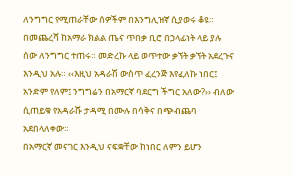ለንግግር የሚጠራቸው ሰዎችም በእንግሊዝኛ ሲያወሩ ቆዩ።
በመጨረሻ ከአማራ ክልል ጤና ጥበቃ ቢሮ በኃላፊነት ላይ ያሉ ሰው ለንግግር ተጠሩ። መድረኩ ላይ ወጥተው ቃኘት ቃኘት አደረጉና እንዲህ አሉ። ‹‹እዚህ አዳራሽ ውስጥ ፈረንጅ እየፈለኩ ነበር፤ አንድም የለም፤ ንግግሬን በአማርኛ ባደርግ ችግር አለው?›› ብለው ሲጠይቁ የአዳራሹ ታዳሚ በሙሉ በሳቅና በጭብጨባ አደበላለቀው።
በአማርኛ መናገር እንዲህ ናፍቋቸው ከነበር ለምን ይሆን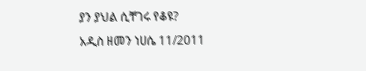ያን ያህል ሲቸገሩ የቆዩ?
አዲስ ዘመን ነሀሴ 11/2011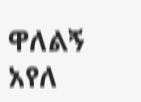ዋለልኝ አየለ